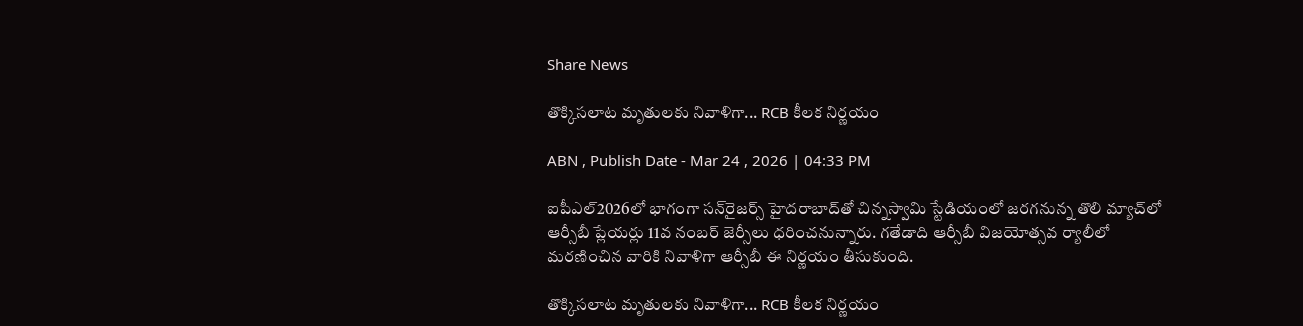Share News

తొక్కిసలాట మృతులకు నివాళిగా... RCB కీలక నిర్ణయం

ABN , Publish Date - Mar 24 , 2026 | 04:33 PM

ఐపీఎల్2026లో భాగంగా సన్‌రైజర్స్ హైదరాబాద్‌తో చిన్నస్వామి స్టేడియంలో జరగనున్న తొలి మ్యాచ్‌లో ఆర్సీబీ ప్లేయర్లు 11వ నంబర్ జెర్సీలు ధరించనున్నారు. గతేడాది ఆర్సీబీ విజయోత్సవ ర్యాలీలో మరణించిన వారికి నివాళిగా ఆర్సీబీ ఈ నిర్ణయం తీసుకుంది.

తొక్కిసలాట మృతులకు నివాళిగా... RCB కీలక నిర్ణయం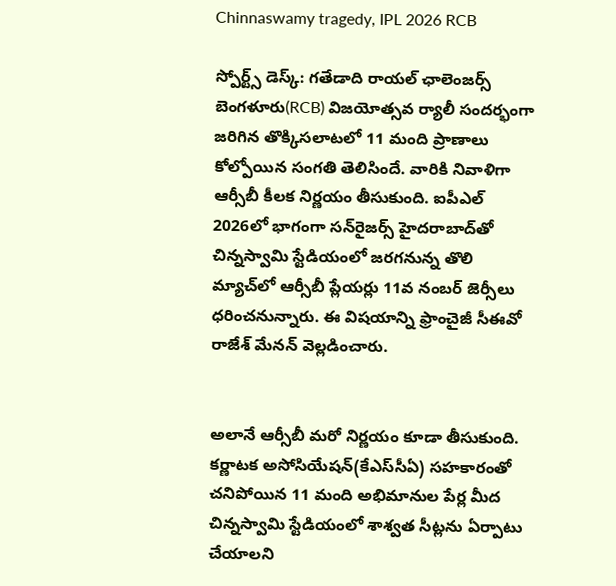Chinnaswamy tragedy, IPL 2026 RCB

స్పోర్ట్స్ డెస్క్: గతేడాది రాయల్ ఛాలెంజర్స్ బెంగళూరు(RCB) విజయోత్సవ ర్యాలీ సందర్భంగా జరిగిన తొక్కిసలాటలో 11 మంది ప్రాణాలు కోల్పోయిన సంగతి తెలిసిందే. వారికి నివాళిగా ఆర్సీబీ కీలక నిర్ణయం తీసుకుంది. ఐపీఎల్ 2026లో భాగంగా సన్‌రైజర్స్ హైదరాబాద్‌తో చిన్నస్వామి స్టేడియంలో జరగనున్న తొలి మ్యాచ్‌లో ఆర్సీబీ ప్లేయర్లు 11వ నంబర్ జెర్సీలు ధరించనున్నారు. ఈ విషయాన్ని ఫ్రాంచైజీ సీఈవో రాజేశ్ మేనన్ వెల్లడించారు.


అలానే ఆర్సీబీ మరో నిర్ణయం కూడా తీసుకుంది. కర్ణాటక అసోసియేషన్(కేఎస్‌సీఏ) సహకారంతో చనిపోయిన 11 మంది అభిమానుల పేర్ల మీద చిన్నస్వామి స్టేడియంలో శాశ్వత సీట్లను ఏర్పాటు చేయాలని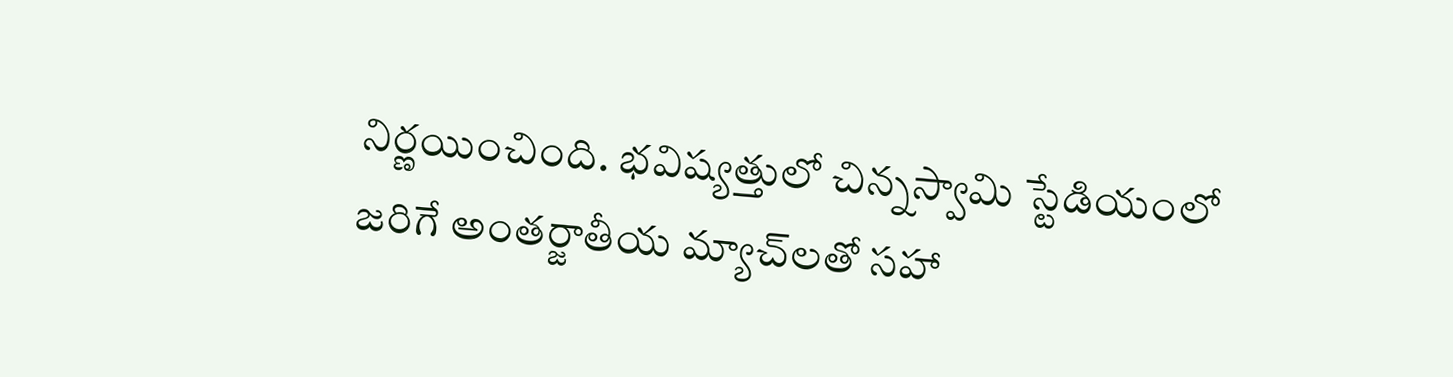నిర్ణయించింది. భవిష్యత్తులో చిన్నస్వామి స్టేడియంలో జరిగే అంతర్జాతీయ మ్యాచ్‌లతో సహా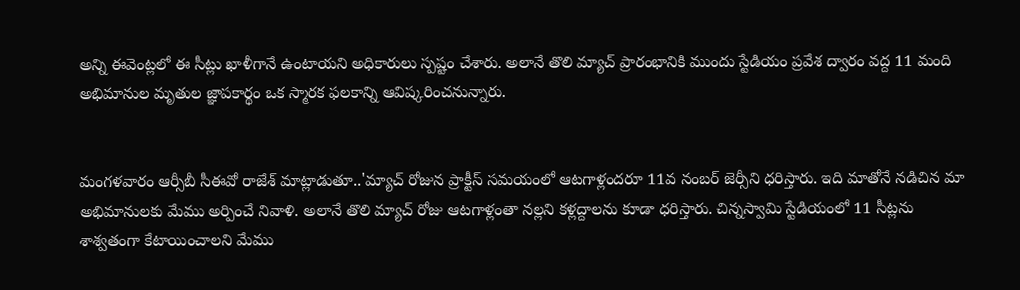అన్ని ఈవెంట్లలో ఈ సీట్లు ఖాళీగానే ఉంటాయని అధికారులు స్పష్టం చేశారు. అలానే తొలి మ్యాచ్ ప్రారంభానికి ముందు స్టేడియం ప్రవేశ ద్వారం వద్ద 11 మంది అభిమానుల మృతుల జ్ఞాపకార్థం ఒక స్మారక ఫలకాన్ని ఆవిష్కరించనున్నారు.


మంగళవారం ఆర్సీబీ సీఈవో రాజేశ్ మాట్లాడుతూ..'మ్యాచ్ రోజున ప్రాక్టీస్ సమయంలో ఆటగాళ్లందరూ 11వ నంబర్ జెర్సీని ధరిస్తారు. ఇది మాతోనే నడిచిన మా అభిమానులకు మేము అర్పించే నివాళి. అలానే తొలి మ్యాచ్ రోజు ఆటగాళ్లంతా నల్లని కళ్లద్దాలను కూడా ధరిస్తారు. చిన్నస్వామి స్టేడియంలో 11 సీట్లను శాశ్వతంగా కేటాయించాలని మేము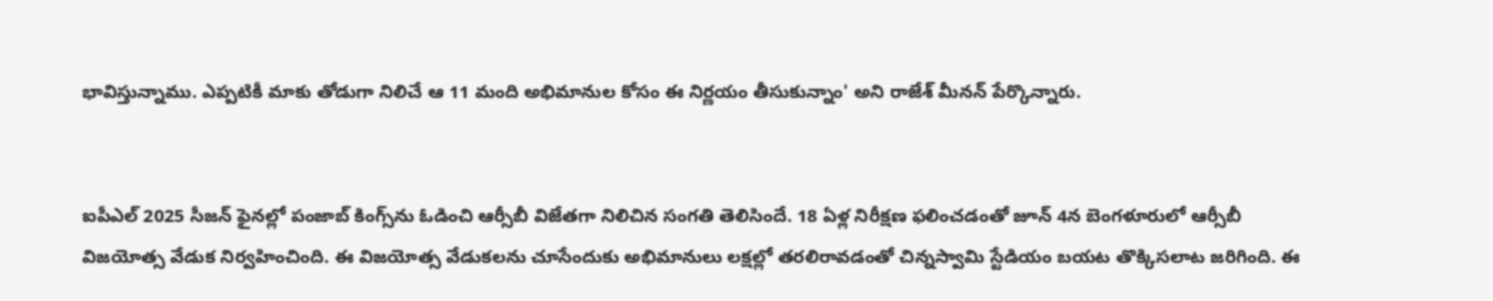భావిస్తున్నాము. ఎప్పటికీ మాకు తోడుగా నిలిచే ఆ 11 మంది అభిమానుల కోసం ఈ నిర్ణయం తీసుకున్నాం' అని రాజేశ్ మీనన్ పేర్కొన్నారు.


ఐపీఎల్ 2025 సీజన్‌ ఫైనల్లో పంజాబ్ కింగ్స్‌ను ఓడించి ఆర్సీబీ విజేతగా నిలిచిన సంగతి తెలిసిందే. 18 ఏళ్ల నిరీక్షణ ఫలించడంతో జూన్ 4న బెంగళూరులో ఆర్సీబీ విజయోత్స వేడుక నిర్వహించింది. ఈ విజయోత్స వేడుకలను చూసేందుకు అభిమానులు లక్షల్లో తరలిరావడంతో చిన్నస్వామి స్టేడియం బయట తొక్కిసలాట జరిగింది. ఈ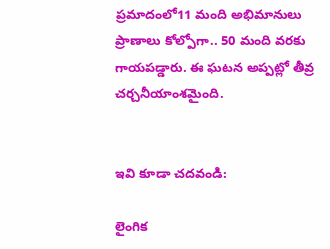ప్రమాదంలో11 మంది అభిమానులు ప్రాణాలు కోల్పోగా.. 50 మంది వరకు గాయపడ్డారు. ఈ ఘటన అప్పట్లో తీవ్ర చర్చనీయాంశమైంది.


ఇవి కూడా చదవండి:

లైంగిక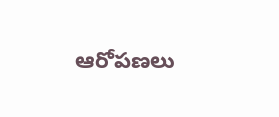ఆరోపణలు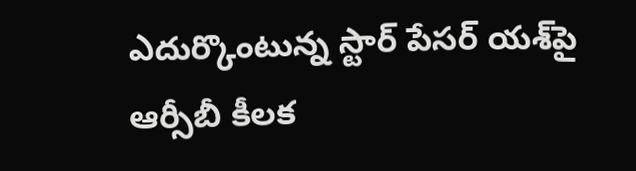ఎదుర్కొంటున్న స్టార్ పేసర్ యశ్‌పై ఆర్సీబీ కీలక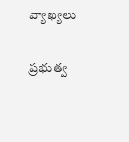వ్యాఖ్యలు

ప్రభుత్వ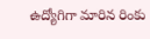ఉద్యోగిగా మారిన రింకు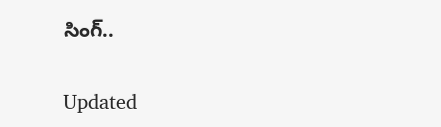సింగ్..

Updated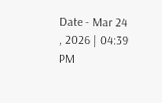Date - Mar 24 , 2026 | 04:39 PM